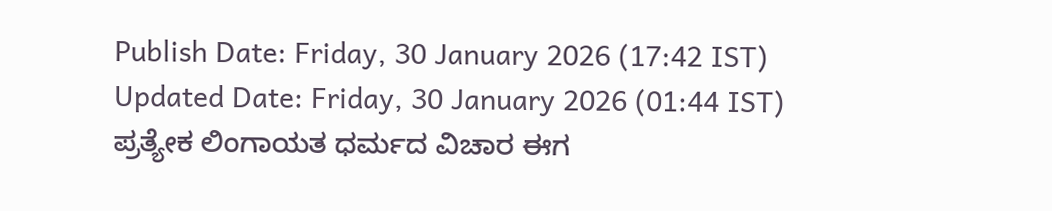Publish Date: Friday, 30 January 2026 (17:42 IST)
Updated Date: Friday, 30 January 2026 (01:44 IST)
ಪ್ರತ್ಯೇಕ ಲಿಂಗಾಯತ ಧರ್ಮದ ವಿಚಾರ ಈಗ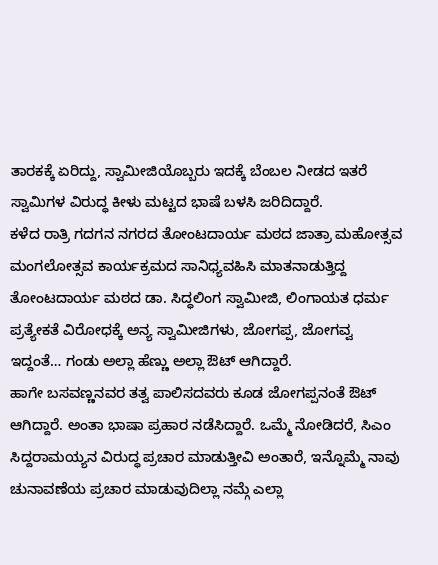ತಾರಕಕ್ಕೆ ಏರಿದ್ದು, ಸ್ವಾಮೀಜಿಯೊಬ್ಬರು ಇದಕ್ಕೆ ಬೆಂಬಲ ನೀಡದ ಇತರೆ ಸ್ವಾಮಿಗಳ ವಿರುದ್ಧ ಕೀಳು ಮಟ್ಟದ ಭಾಷೆ ಬಳಸಿ ಜರಿದಿದ್ದಾರೆ.
ಕಳೆದ ರಾತ್ರಿ ಗದಗನ ನಗರದ ತೋಂಟದಾರ್ಯ ಮಠದ ಜಾತ್ರಾ ಮಹೋತ್ಸವ ಮಂಗಲೋತ್ಸವ ಕಾರ್ಯಕ್ರಮದ ಸಾನಿಧ್ಯವಹಿಸಿ ಮಾತನಾಡುತ್ತಿದ್ದ ತೋಂಟದಾರ್ಯ ಮಠದ ಡಾ. ಸಿದ್ಧಲಿಂಗ ಸ್ವಾಮೀಜಿ, ಲಿಂಗಾಯತ ಧರ್ಮ ಪ್ರತ್ಯೇಕತೆ ವಿರೋಧಕ್ಕೆ ಅನ್ಯ ಸ್ವಾಮೀಜಿಗಳು, ಜೋಗಪ್ಪ, ಜೋಗವ್ವ ಇದ್ದಂತೆ… ಗಂಡು ಅಲ್ಲಾ ಹೆಣ್ಣು ಅಲ್ಲಾ ಔಟ್ ಆಗಿದ್ದಾರೆ.
ಹಾಗೇ ಬಸವಣ್ಣನವರ ತತ್ವ ಪಾಲಿಸದವರು ಕೂಡ ಜೋಗಪ್ಪನಂತೆ ಔಟ್ ಆಗಿದ್ದಾರೆ. ಅಂತಾ ಭಾಷಾ ಪ್ರಹಾರ ನಡೆಸಿದ್ದಾರೆ. ಒಮ್ಮೆ ನೋಡಿದರೆ, ಸಿಎಂ ಸಿದ್ದರಾಮಯ್ಯನ ವಿರುದ್ಧ ಪ್ರಚಾರ ಮಾಡುತ್ತೀವಿ ಅಂತಾರೆ, ಇನ್ನೊಮ್ಮೆ ನಾವು ಚುನಾವಣೆಯ ಪ್ರಚಾರ ಮಾಡುವುದಿಲ್ಲಾ ನಮ್ಗೆ ಎಲ್ಲಾ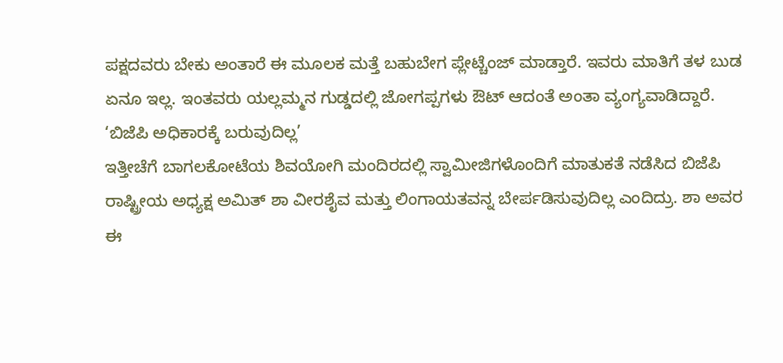ಪಕ್ಷದವರು ಬೇಕು ಅಂತಾರೆ ಈ ಮೂಲಕ ಮತ್ತೆ ಬಹುಬೇಗ ಪ್ಲೇಟ್ಚೆಂಜ್ ಮಾಡ್ತಾರೆ. ಇವರು ಮಾತಿಗೆ ತಳ ಬುಡ ಏನೂ ಇಲ್ಲ. ಇಂತವರು ಯಲ್ಲಮ್ಮನ ಗುಡ್ಡದಲ್ಲಿ ಜೋಗಪ್ಪಗಳು ಔಟ್ ಆದಂತೆ ಅಂತಾ ವ್ಯಂಗ್ಯವಾಡಿದ್ದಾರೆ.
‘ಬಿಜೆಪಿ ಅಧಿಕಾರಕ್ಕೆ ಬರುವುದಿಲ್ಲ’
ಇತ್ತೀಚೆಗೆ ಬಾಗಲಕೋಟೆಯ ಶಿವಯೋಗಿ ಮಂದಿರದಲ್ಲಿ ಸ್ವಾಮೀಜಿಗಳೊಂದಿಗೆ ಮಾತುಕತೆ ನಡೆಸಿದ ಬಿಜೆಪಿ ರಾಷ್ಟ್ರೀಯ ಅಧ್ಯಕ್ಷ ಅಮಿತ್ ಶಾ ವೀರಶೈವ ಮತ್ತು ಲಿಂಗಾಯತವನ್ನ ಬೇರ್ಪಡಿಸುವುದಿಲ್ಲ ಎಂದಿದ್ರು. ಶಾ ಅವರ ಈ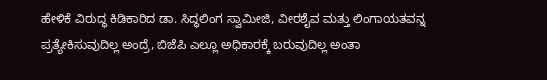ಹೇಳಿಕೆ ವಿರುದ್ಧ ಕಿಡಿಕಾರಿದ ಡಾ. ಸಿದ್ಧಲಿಂಗ ಸ್ವಾಮೀಜಿ, ವೀರಶೈವ ಮತ್ತು ಲಿಂಗಾಯತವನ್ನ ಪ್ರತ್ಯೇಕಿಸುವುದಿಲ್ಲ ಅಂದ್ರೆ, ಬಿಜೆಪಿ ಎಲ್ಲೂ ಅಧಿಕಾರಕ್ಕೆ ಬರುವುದಿಲ್ಲ ಅಂತಾ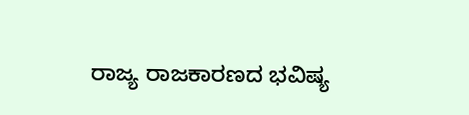ರಾಜ್ಯ ರಾಜಕಾರಣದ ಭವಿಷ್ಯ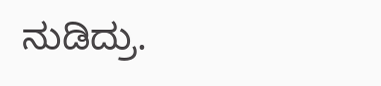ನುಡಿದ್ರು.